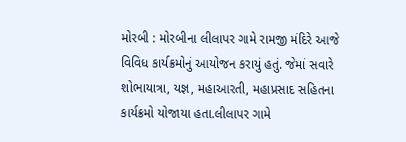મોરબી : મોરબીના લીલાપર ગામે રામજી મંદિરે આજે વિવિધ કાર્યક્રમોનું આયોજન કરાયું હતું. જેમાં સવારે શોભાયાત્રા, યજ્ઞ, મહાઆરતી, મહાપ્રસાદ સહિતના કાર્યક્રમો યોજાયા હતા.લીલાપર ગામે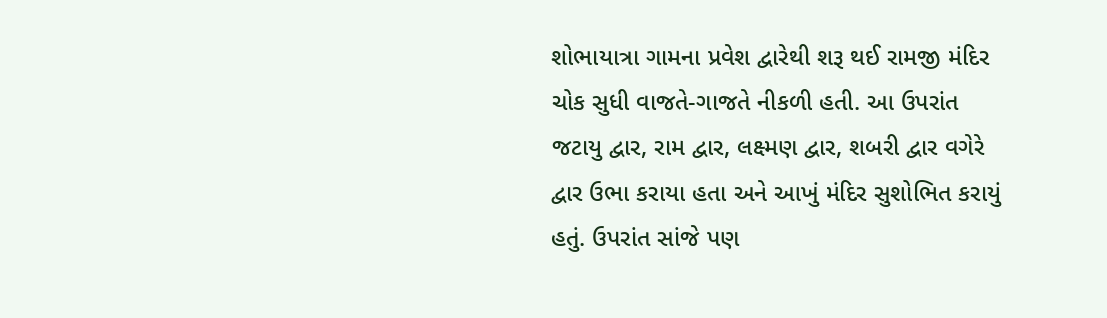શોભાયાત્રા ગામના પ્રવેશ દ્વારેથી શરૂ થઈ રામજી મંદિર ચોક સુધી વાજતે-ગાજતે નીકળી હતી. આ ઉપરાંત જટાયુ દ્વાર, રામ દ્વાર, લક્ષ્મણ દ્વાર, શબરી દ્વાર વગેરે દ્વાર ઉભા કરાયા હતા અને આખું મંદિર સુશોભિત કરાયું હતું. ઉપરાંત સાંજે પણ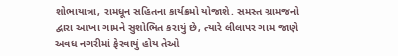શોભાયાત્રા, રામધૂન સહિતના કાર્યક્રમો યોજાશે. સમસ્ત ગ્રામજનો દ્વારા આખા ગામને સુશોભિત કરાયું છે, ત્યારે લીલાપર ગામ જાણે અવધ નગરીમાં ફેરવાયું હોય તેઓ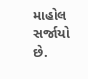માહોલ સર્જાયો છે.